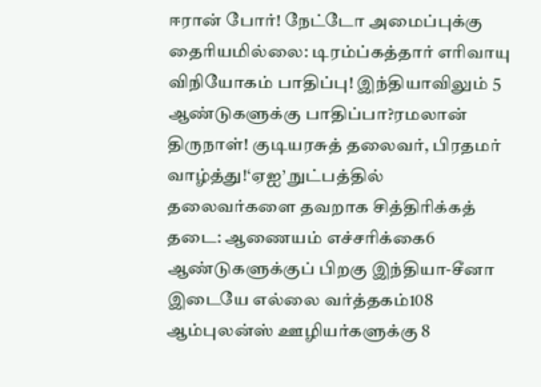ஈரான் போர்! நேட்டோ அமைப்புக்கு தைரியமில்லை: டிரம்ப்கத்தார் எரிவாயு விநியோகம் பாதிப்பு! இந்தியாவிலும் 5 ஆண்டுகளுக்கு பாதிப்பா?ரமலான் திருநாள்! குடியரசுத் தலைவர், பிரதமர் வாழ்த்து!‘ஏஐ’ நுட்பத்தில் தலைவர்களை தவறாக சித்திரிக்கத் தடை: ஆணையம் எச்சரிக்கை6 ஆண்டுகளுக்குப் பிறகு இந்தியா-சீனா இடையே எல்லை வர்த்தகம்108 ஆம்புலன்ஸ் ஊழியர்களுக்கு 8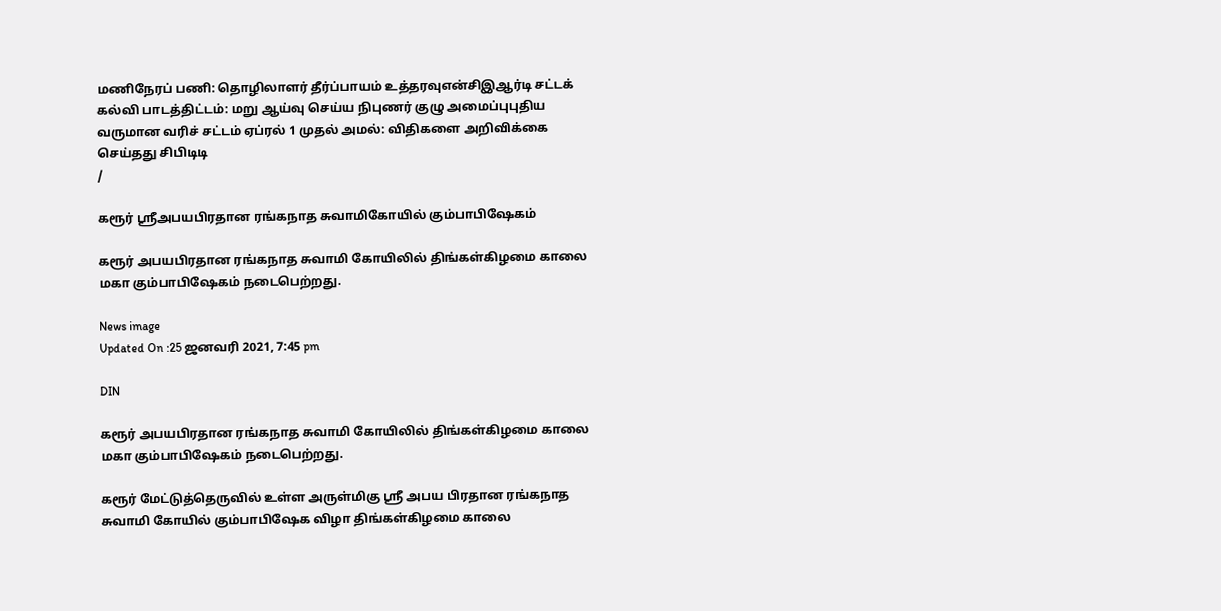மணிநேரப் பணி: தொழிலாளர் தீர்ப்பாயம் உத்தரவுஎன்சிஇஆர்டி சட்டக் கல்வி பாடத்திட்டம்: மறு ஆய்வு செய்ய நிபுணர் குழு அமைப்புபுதிய வருமான வரிச் சட்டம் ஏப்ரல் 1 முதல் அமல்: விதிகளை அறிவிக்கை செய்தது சிபிடிடி
/

கரூர் ஸ்ரீஅபயபிரதான ரங்கநாத சுவாமிகோயில் கும்பாபிஷேகம்

கரூர் அபயபிரதான ரங்கநாத சுவாமி கோயிலில் திங்கள்கிழமை காலை மகா கும்பாபிஷேகம் நடைபெற்றது.

News image
Updated On :25 ஜனவரி 2021, 7:45 pm

DIN

கரூர் அபயபிரதான ரங்கநாத சுவாமி கோயிலில் திங்கள்கிழமை காலை மகா கும்பாபிஷேகம் நடைபெற்றது.

கரூர் மேட்டுத்தெருவில் உள்ள அருள்மிகு ஸ்ரீ அபய பிரதான ரங்கநாத சுவாமி கோயில் கும்பாபிஷேக விழா திங்கள்கிழமை காலை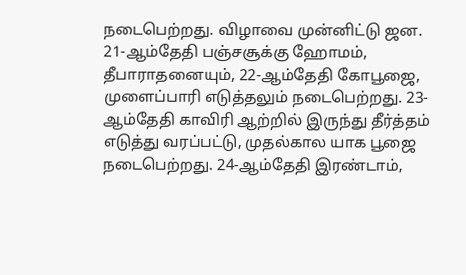நடைபெற்றது. விழாவை முன்னிட்டு ஜன. 21-ஆம்தேதி பஞ்சசூக்கு ஹோமம், தீபாராதனையும், 22-ஆம்தேதி கோபூஜை, முளைப்பாரி எடுத்தலும் நடைபெற்றது. 23-ஆம்தேதி காவிரி ஆற்றில் இருந்து தீர்த்தம் எடுத்து வரப்பட்டு, முதல்கால யாக பூஜை நடைபெற்றது. 24-ஆம்தேதி இரண்டாம்,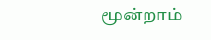மூன்றாம்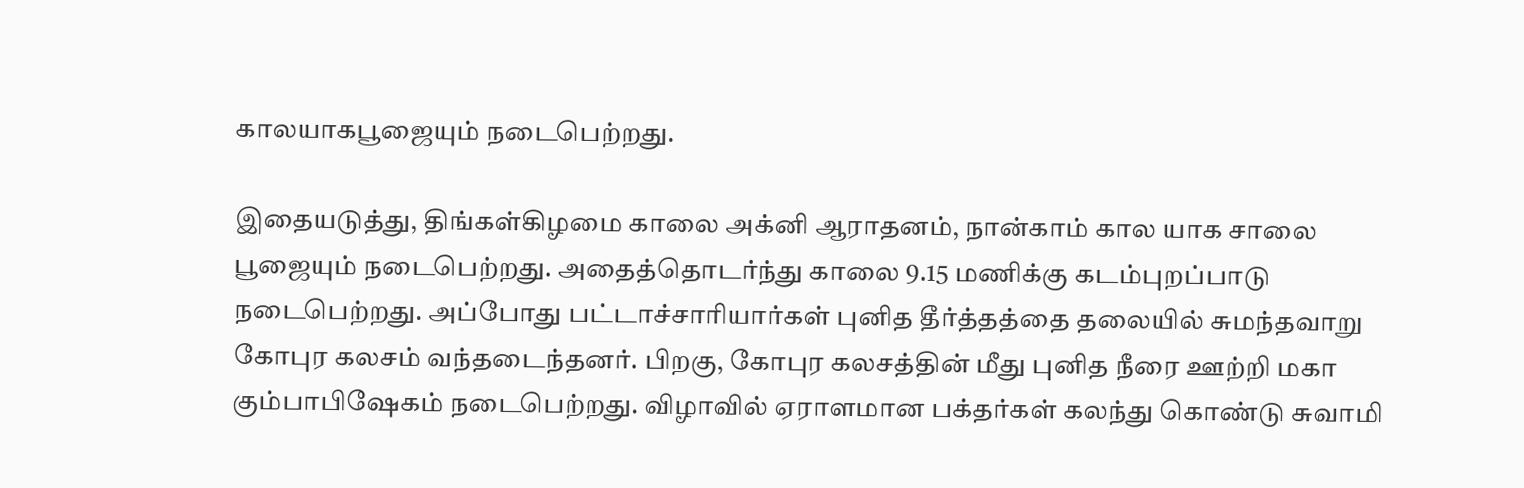காலயாகபூஜையும் நடைபெற்றது.

இதையடுத்து, திங்கள்கிழமை காலை அக்னி ஆராதனம், நான்காம் கால யாக சாலை பூஜையும் நடைபெற்றது. அதைத்தொடர்ந்து காலை 9.15 மணிக்கு கடம்புறப்பாடு நடைபெற்றது. அப்போது பட்டாச்சாரியார்கள் புனித தீர்த்தத்தை தலையில் சுமந்தவாறு கோபுர கலசம் வந்தடைந்தனர். பிறகு, கோபுர கலசத்தின் மீது புனித நீரை ஊற்றி மகா கும்பாபிஷேகம் நடைபெற்றது. விழாவில் ஏராளமான பக்தர்கள் கலந்து கொண்டு சுவாமி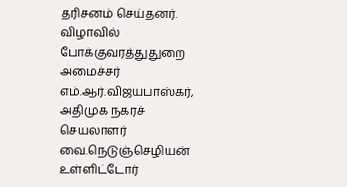தரிசனம் செய்தனர். விழாவில் போக்குவரத்துதுறை அமைச்சர் எம்.ஆர்.விஜயபாஸ்கர், அதிமுக நகரச் செயலாளர் வை.நெடுஞ்செழியன் உள்ளிட்டோர்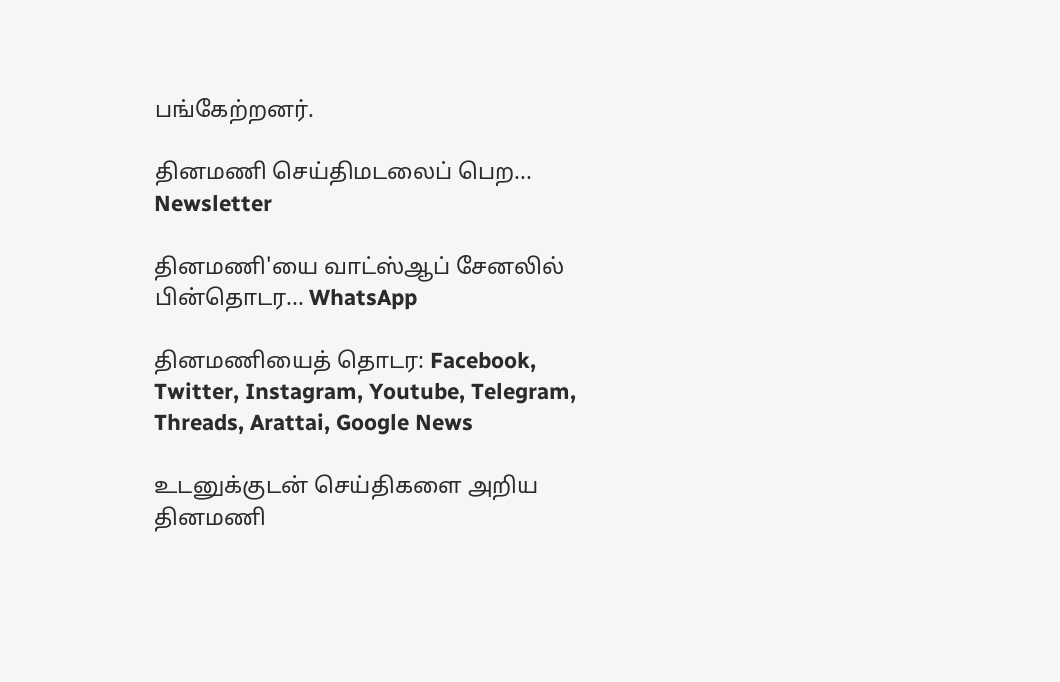பங்கேற்றனர்.

தினமணி செய்திமடலைப் பெற... Newsletter

தினமணி'யை வாட்ஸ்ஆப் சேனலில் பின்தொடர... WhatsApp

தினமணியைத் தொடர: Facebook, Twitter, Instagram, Youtube, Telegram, Threads, Arattai, Google News

உடனுக்குடன் செய்திகளை அறிய தினமணி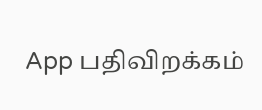App பதிவிறக்கம்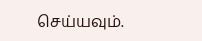செய்யவும்.